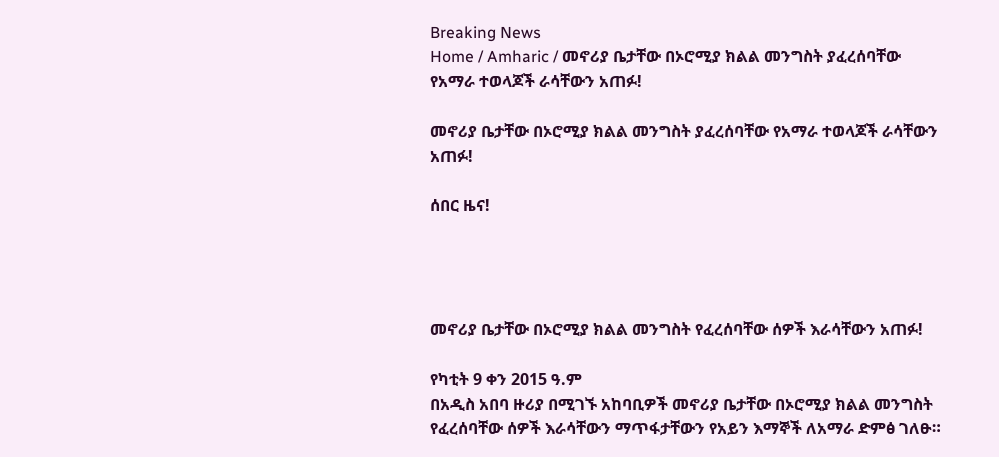Breaking News
Home / Amharic / መኖሪያ ቤታቸው በኦሮሚያ ክልል መንግስት ያፈረሰባቸው የአማራ ተወላጆች ራሳቸውን አጠፉ!

መኖሪያ ቤታቸው በኦሮሚያ ክልል መንግስት ያፈረሰባቸው የአማራ ተወላጆች ራሳቸውን አጠፉ!

ሰበር ዜና!




መኖሪያ ቤታቸው በኦሮሚያ ክልል መንግስት የፈረሰባቸው ሰዎች እራሳቸውን አጠፉ!

የካቲት 9 ቀን 2015 ዓ.ም
በአዲስ አበባ ዙሪያ በሚገኙ አከባቢዎች መኖሪያ ቤታቸው በኦሮሚያ ክልል መንግስት የፈረሰባቸው ሰዎች እራሳቸውን ማጥፋታቸውን የአይን እማኞች ለአማራ ድምፅ ገለፁ።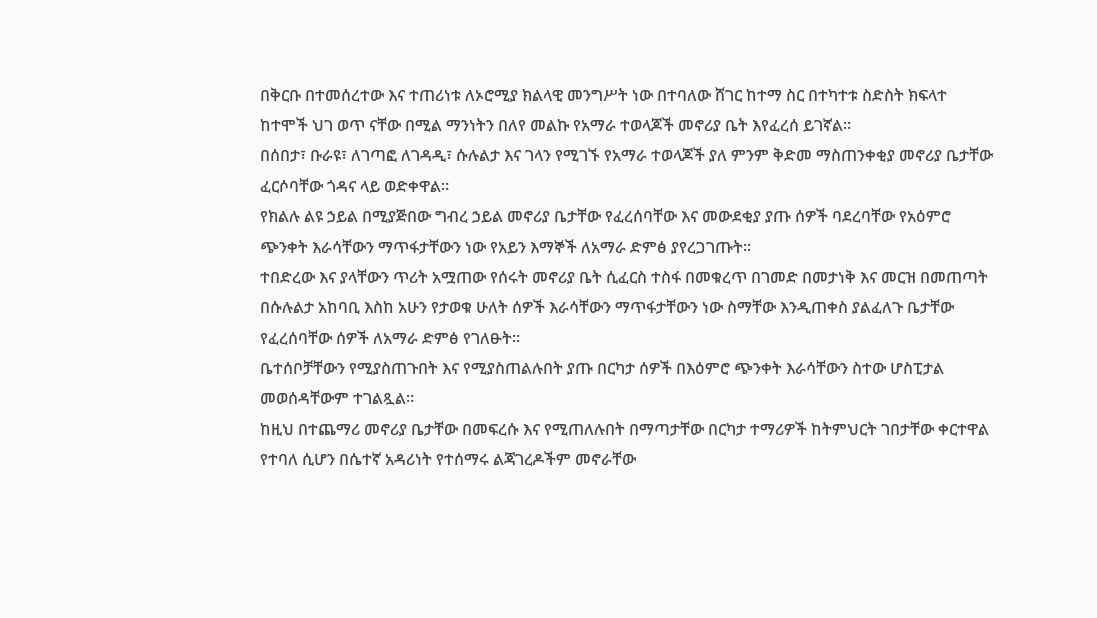በቅርቡ በተመሰረተው እና ተጠሪነቱ ለኦሮሚያ ክልላዊ መንግሥት ነው በተባለው ሸገር ከተማ ስር በተካተቱ ስድስት ክፍላተ ከተሞች ህገ ወጥ ናቸው በሚል ማንነትን በለየ መልኩ የአማራ ተወላጆች መኖሪያ ቤት እየፈረሰ ይገኛል።
በሰበታ፣ ቡራዩ፣ ለገጣፎ ለገዳዲ፣ ሱሉልታ እና ገላን የሚገኙ የአማራ ተወላጆች ያለ ምንም ቅድመ ማስጠንቀቂያ መኖሪያ ቤታቸው ፈርሶባቸው ጎዳና ላይ ወድቀዋል።
የክልሉ ልዩ ኃይል በሚያጅበው ግብረ ኃይል መኖሪያ ቤታቸው የፈረሰባቸው እና መውደቂያ ያጡ ሰዎች ባደረባቸው የአዕምሮ ጭንቀት እራሳቸውን ማጥፋታቸውን ነው የአይን እማኞች ለአማራ ድምፅ ያየረጋገጡት።
ተበድረው እና ያላቸውን ጥሪት አሟጠው የሰሩት መኖሪያ ቤት ሲፈርስ ተስፋ በመቁረጥ በገመድ በመታነቅ እና መርዝ በመጠጣት በሱሉልታ አከባቢ እስከ አሁን የታወቁ ሁለት ሰዎች እራሳቸውን ማጥፋታቸውን ነው ስማቸው እንዲጠቀስ ያልፈለጉ ቤታቸው የፈረሰባቸው ሰዎች ለአማራ ድምፅ የገለፁት።
ቤተሰቦቻቸውን የሚያስጠጉበት እና የሚያስጠልሉበት ያጡ በርካታ ሰዎች በእዕምሮ ጭንቀት እራሳቸውን ስተው ሆስፒታል መወሰዳቸውም ተገልጿል።
ከዚህ በተጨማሪ መኖሪያ ቤታቸው በመፍረሱ እና የሚጠለሉበት በማጣታቸው በርካታ ተማሪዎች ከትምህርት ገበታቸው ቀርተዋል የተባለ ሲሆን በሴተኛ አዳሪነት የተሰማሩ ልጃገረዶችም መኖራቸው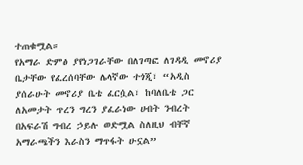ተጠቁሟል።
የአማራ ድምፅ ያየነጋገራቸው በለገጣፎ ለገዳዲ መኖሪያ ቤታቸው የፈረሰባቸው ሌላኛው ተጎጂ፣ “አዲስ ያሰራሁት መኖሪያ ቤቴ ፈርሷል፣ ከባለቤቴ ጋር ለአመታት ጥረን ግረን ያፈራነው ሀብት ንብረት በአፍራሽ ግብረ ኃይሉ ወድሟል ስለዚህ ብቸኛ አማራጫችን እራስን ማጥፋት ሁኗል”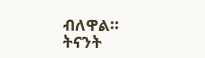ብለዋል።
ትናንት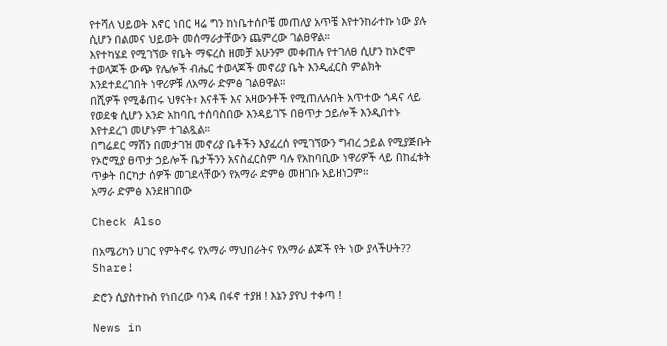የተሻለ ህይወት እኖር ነበር ዛሬ ግን ከነቤተሰቦቼ መጠለያ አጥቼ እየተንከራተኩ ነው ያሉ ሲሆን በልመና ህይወት መሰማራታቸውን ጨምረው ገልፀዋል።
እየተካሄደ የሚገኘው የቤት ማፍረስ ዘመቻ አሁንም መቀጠሉ የተገለፀ ሲሆን ከኦሮሞ ተወላጆች ውጭ የሌሎች ብሔር ተወላጆች መኖሪያ ቤት እንዲፈርስ ምልክት እንደተደረገበት ነዋሪዎቹ ለአማራ ድምፅ ገልፀዋል።
በሺዎች የሚቆጠሩ ህፃናት፣ እናቶች እና አዛውንቶች የሚጠለሉበት አጥተው ጎዳና ላይ የወደቁ ሲሆን አንድ አከባቢ ተሰባስበው እንዳይገኙ በፀጥታ ኃይሎች እንዲበተኑ እየተደረገ መሆኑም ተገልጿል።
በግሬደር ማሽን በመታገዝ መኖሪያ ቤቶችን እያፈረሰ የሚገኘውን ግብረ ኃይል የሚያጅቡት የኦሮሚያ ፀጥታ ኃይሎች ቤታችንን አናስፈርስም ባሉ የአከባቢው ነዋሪዎች ላይ በከፈቱት ጥቃት በርካታ ሰዎች መገደላቸውን የአማራ ድምፅ መዘገቡ አይዘነጋም።
አማራ ድምፅ እንደዘገበው

Check Also

በአሜሪካን ሀገር የምትኖሩ የአማራ ማህበራትና የአማራ ልጆች የት ነው ያላችሁት?? Share!

ድሮን ሲያስተኩስ የነበረው ባንዳ በፋኖ ተያዘ ! እኔን ያየህ ተቀጣ !

News in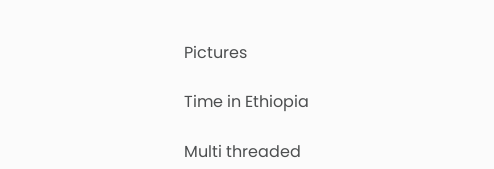Pictures

Time in Ethiopia

Multi threaded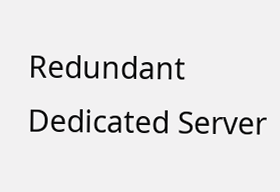Redundant Dedicated Server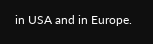in USA and in Europe.